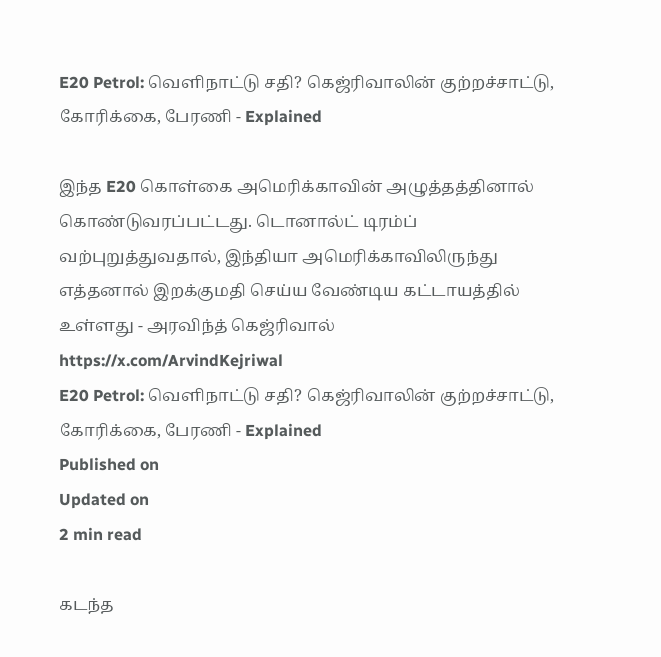E20 Petrol: வெளிநாட்டு சதி? கெஜ்ரிவாலின் குற்றச்சாட்டு, கோரிக்கை, பேரணி - Explained

இந்த E20 கொள்கை அமெரிக்காவின் அழுத்தத்தினால் கொண்டுவரப்பட்டது. டொனால்ட் டிரம்ப் வற்புறுத்துவதால், இந்தியா அமெரிக்காவிலிருந்து எத்தனால் இறக்குமதி செய்ய வேண்டிய கட்டாயத்தில் உள்ளது - அரவிந்த் கெஜ்ரிவால்
https://x.com/ArvindKejriwal
E20 Petrol: வெளிநாட்டு சதி? கெஜ்ரிவாலின் குற்றச்சாட்டு, கோரிக்கை, பேரணி - Explained
Published on
Updated on
2 min read

கடந்த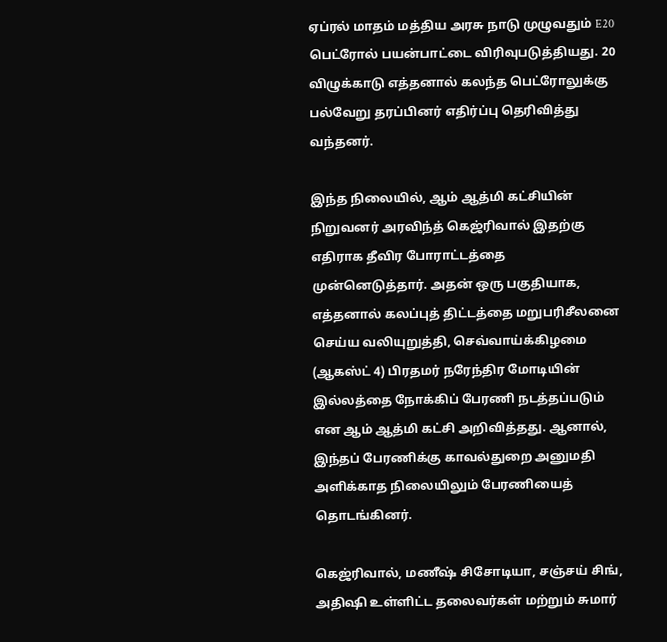ஏப்ரல் மாதம் மத்திய அரசு நாடு முழுவதும் E20 பெட்ரோல் பயன்பாட்டை விரிவுபடுத்தியது. 20 விழுக்காடு எத்தனால் கலந்த பெட்ரோலுக்கு பல்வேறு தரப்பினர் எதிர்ப்பு தெரிவித்து வந்தனர்.

இந்த நிலையில், ஆம் ஆத்மி கட்சியின் நிறுவனர் அரவிந்த் கெஜ்ரிவால் இதற்கு எதிராக தீவிர போராட்டத்தை முன்னெடுத்தார். அதன் ஒரு பகுதியாக, எத்தனால் கலப்புத் திட்டத்தை மறுபரிசீலனை செய்ய வலியுறுத்தி, செவ்வாய்க்கிழமை (ஆகஸ்ட் 4) பிரதமர் நரேந்திர மோடியின் இல்லத்தை நோக்கிப் பேரணி நடத்தப்படும் என ஆம் ஆத்மி கட்சி அறிவித்தது. ஆனால், இந்தப் பேரணிக்கு காவல்துறை அனுமதி அளிக்காத நிலையிலும் பேரணியைத் தொடங்கினர்.

கெஜ்ரிவால், மணீஷ் சிசோடியா, சஞ்சய் சிங், அதிஷி உள்ளிட்ட தலைவர்கள் மற்றும் சுமார்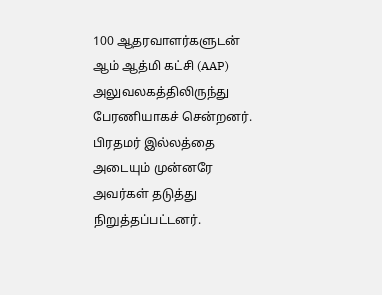100 ஆதரவாளர்களுடன் ஆம் ஆத்மி கட்சி (AAP) அலுவலகத்திலிருந்து பேரணியாகச் சென்றனர். பிரதமர் இல்லத்தை அடையும் முன்னரே அவர்கள் தடுத்து நிறுத்தப்பட்டனர்.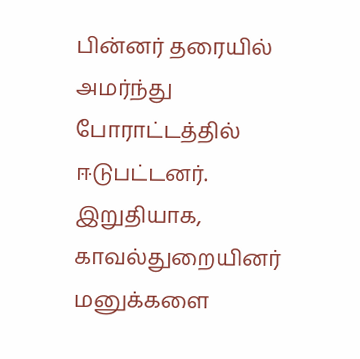பின்னர் தரையில் அமர்ந்து போராட்டத்தில் ஈடுபட்டனர். இறுதியாக, காவல்துறையினர் மனுக்களை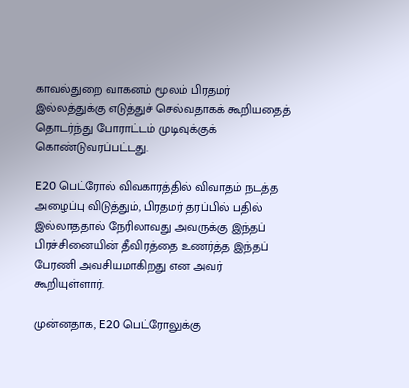காவல்துறை வாகனம் மூலம் பிரதமர் இல்லத்துக்கு எடுத்துச் செல்வதாகக் கூறியதைத் தொடர்ந்து போராட்டம் முடிவுக்குக் கொண்டுவரப்பட்டது.

E20 பெட்ரோல் விவகாரத்தில் விவாதம் நடத்த அழைப்பு விடுத்தும், பிரதமர் தரப்பில் பதில் இல்லாததால் நேரிலாவது அவருக்கு இந்தப் பிரச்சினையின் தீவிரத்தை உணர்த்த இந்தப் பேரணி அவசியமாகிறது என அவர் கூறியுள்ளார்.

முன்னதாக, E20 பெட்ரோலுக்கு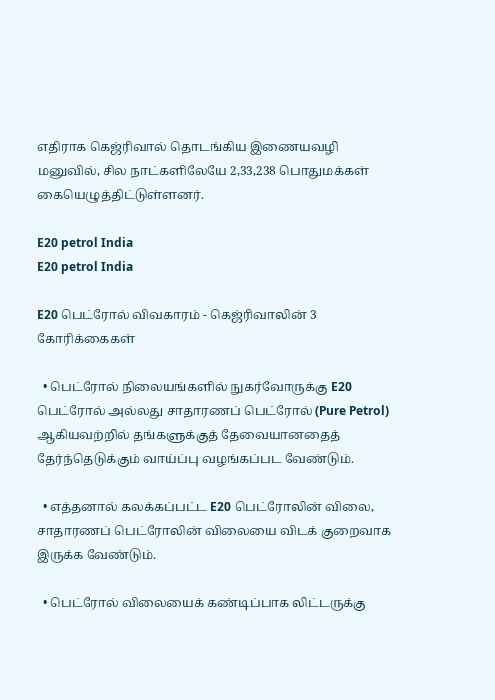எதிராக கெஜ்ரிவால் தொடங்கிய இணையவழி மனுவில், சில நாட்களிலேயே 2,33,238 பொதுமக்கள் கையெழுத்திட்டுள்ளனர்.

E20 petrol India
E20 petrol India

E20 பெட்ரோல் விவகாரம் - கெஜ்ரிவாலின் 3 கோரிக்கைகள்

  • பெட்ரோல் நிலையங்களில் நுகர்வோருக்கு E20 பெட்ரோல் அல்லது சாதாரணப் பெட்ரோல் (Pure Petrol) ஆகியவற்றில் தங்களுக்குத் தேவையானதைத் தேர்ந்தெடுக்கும் வாய்ப்பு வழங்கப்பட வேண்டும்.

  • எத்தனால் கலக்கப்பட்ட E20 பெட்ரோலின் விலை, சாதாரணப் பெட்ரோலின் விலையை விடக் குறைவாக இருக்க வேண்டும்.

  • பெட்ரோல் விலையைக் கண்டிப்பாக லிட்டருக்கு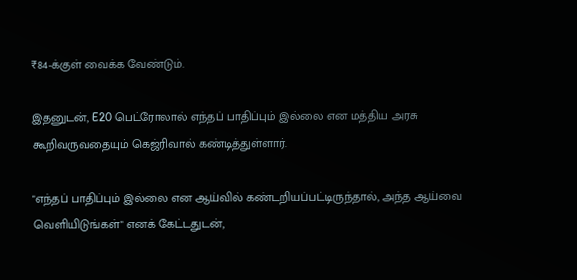₹84-க்குள் வைக்க வேண்டும்.

இதனுடன், E20 பெட்ரோலால் எந்தப் பாதிப்பும் இல்லை என மத்திய அரசு கூறிவருவதையும் கெஜ்ரிவால் கண்டித்துள்ளார்.

"எந்தப் பாதிப்பும் இல்லை என ஆய்வில் கண்டறியப்பட்டிருந்தால், அந்த ஆய்வை வெளியிடுங்கள்" எனக் கேட்டதுடன்,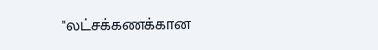"லட்சக்கணக்கான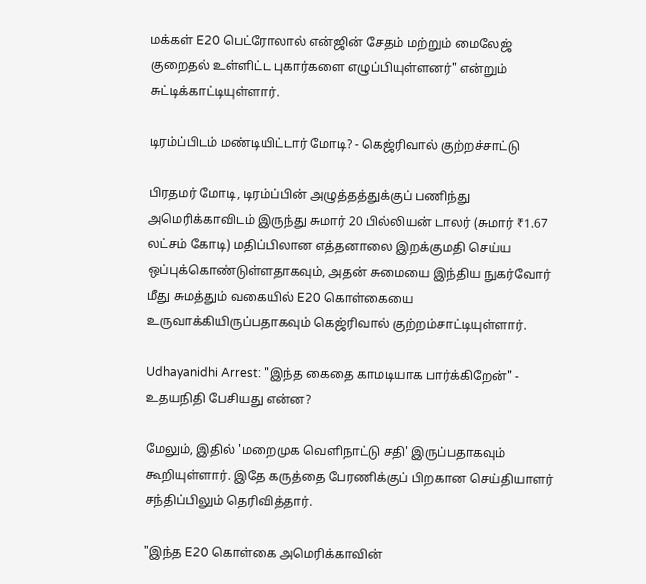மக்கள் E20 பெட்ரோலால் என்ஜின் சேதம் மற்றும் மைலேஜ் குறைதல் உள்ளிட்ட புகார்களை எழுப்பியுள்ளனர்" என்றும் சுட்டிக்காட்டியுள்ளார்.

டிரம்ப்பிடம் மண்டியிட்டார் மோடி? - கெஜ்ரிவால் குற்றச்சாட்டு

பிரதமர் மோடி, டிரம்ப்பின் அழுத்தத்துக்குப் பணிந்து அமெரிக்காவிடம் இருந்து சுமார் 20 பில்லியன் டாலர் (சுமார் ₹1.67 லட்சம் கோடி) மதிப்பிலான எத்தனாலை இறக்குமதி செய்ய ஒப்புக்கொண்டுள்ளதாகவும், அதன் சுமையை இந்திய நுகர்வோர் மீது சுமத்தும் வகையில் E20 கொள்கையை உருவாக்கியிருப்பதாகவும் கெஜ்ரிவால் குற்றம்சாட்டியுள்ளார்.

Udhayanidhi Arrest: "இந்த கைதை காமடியாக பார்க்கிறேன்" - உதயநிதி பேசியது என்ன?

மேலும், இதில் 'மறைமுக வெளிநாட்டு சதி' இருப்பதாகவும் கூறியுள்ளார். இதே கருத்தை பேரணிக்குப் பிறகான செய்தியாளர் சந்திப்பிலும் தெரிவித்தார்.

"இந்த E20 கொள்கை அமெரிக்காவின்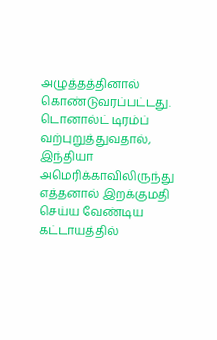அழுத்தத்தினால் கொண்டுவரப்பட்டது. டொனால்ட் டிரம்ப் வற்புறுத்துவதால், இந்தியா அமெரிக்காவிலிருந்து எத்தனால் இறக்குமதி செய்ய வேண்டிய கட்டாயத்தில்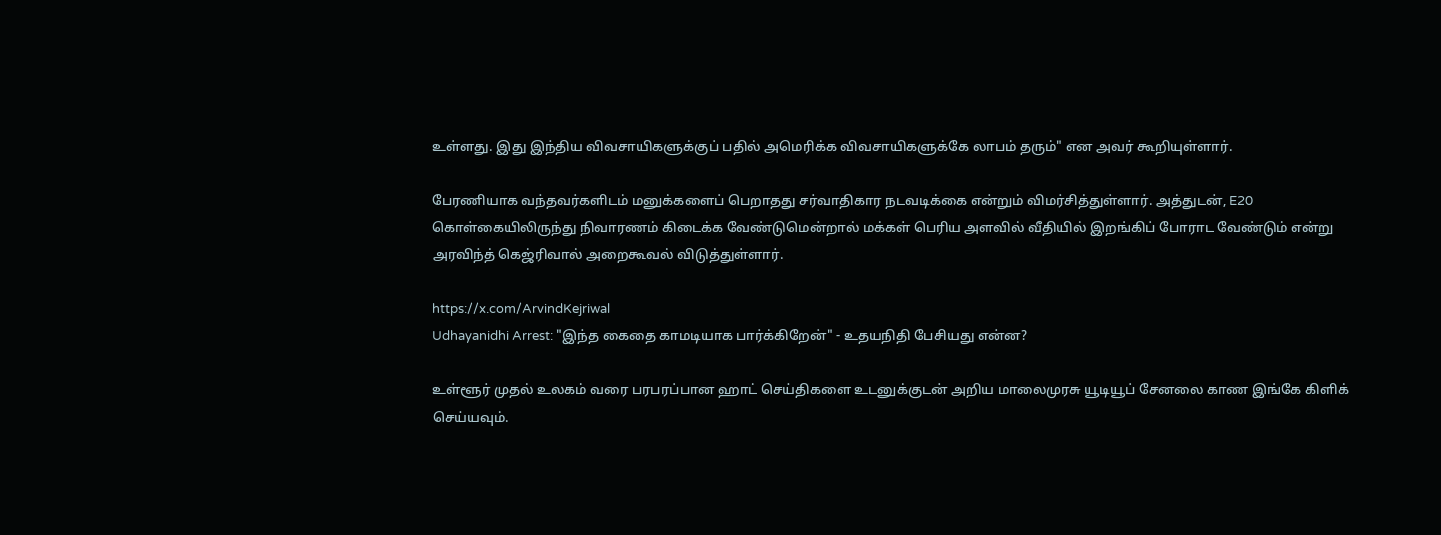உள்ளது. இது இந்திய விவசாயிகளுக்குப் பதில் அமெரிக்க விவசாயிகளுக்கே லாபம் தரும்" என அவர் கூறியுள்ளார்.

பேரணியாக வந்தவர்களிடம் மனுக்களைப் பெறாதது சர்வாதிகார நடவடிக்கை என்றும் விமர்சித்துள்ளார். அத்துடன், E20 கொள்கையிலிருந்து நிவாரணம் கிடைக்க வேண்டுமென்றால் மக்கள் பெரிய அளவில் வீதியில் இறங்கிப் போராட வேண்டும் என்று அரவிந்த் கெஜ்ரிவால் அறைகூவல் விடுத்துள்ளார்.

https://x.com/ArvindKejriwal
Udhayanidhi Arrest: "இந்த கைதை காமடியாக பார்க்கிறேன்" - உதயநிதி பேசியது என்ன?

உள்ளூர் முதல் உலகம் வரை பரபரப்பான ஹாட் செய்திகளை உடனுக்குடன் அறிய மாலைமுரசு யூடியூப் சேனலை காண இங்கே கிளிக் செய்யவும்.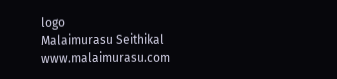logo
Malaimurasu Seithikal
www.malaimurasu.com